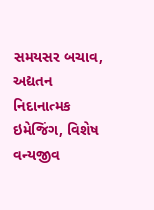સમયસર બચાવ, અદ્યતન નિદાનાત્મક ઇમેજિંગ, વિશેષ વન્યજીવ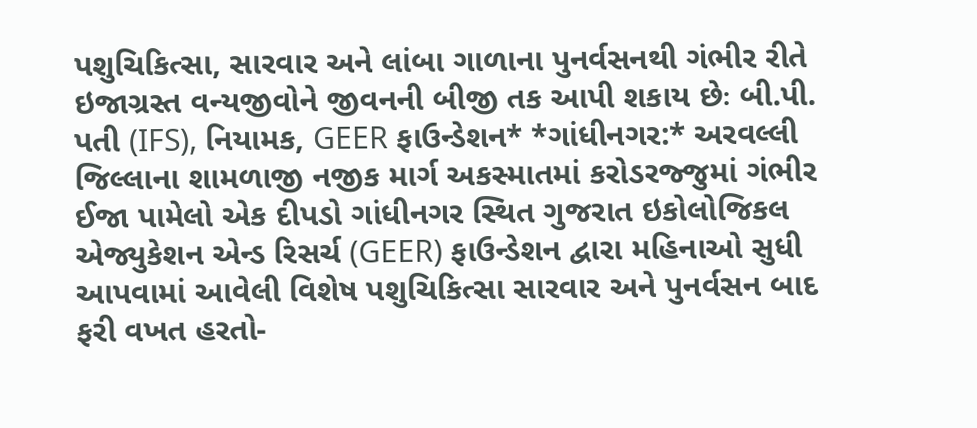પશુચિકિત્સા, સારવાર અને લાંબા ગાળાના પુનર્વસનથી ગંભીર રીતે ઇજાગ્રસ્ત વન્યજીવોને જીવનની બીજી તક આપી શકાય છેઃ બી.પી. પતી (IFS), નિયામક, GEER ફાઉન્ડેશન* *ગાંધીનગર:* અરવલ્લી જિલ્લાના શામળાજી નજીક માર્ગ અકસ્માતમાં કરોડરજ્જુમાં ગંભીર ઈજા પામેલો એક દીપડો ગાંધીનગર સ્થિત ગુજરાત ઇકોલોજિકલ એજ્યુકેશન એન્ડ રિસર્ચ (GEER) ફાઉન્ડેશન દ્વારા મહિનાઓ સુધી આપવામાં આવેલી વિશેષ પશુચિકિત્સા સારવાર અને પુનર્વસન બાદ ફરી વખત હરતો-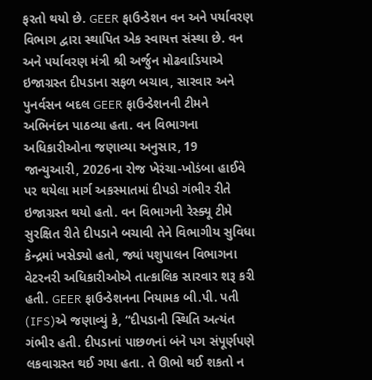ફરતો થયો છે. GEER ફાઉન્ડેશન વન અને પર્યાવરણ વિભાગ દ્વારા સ્થાપિત એક સ્વાયત્ત સંસ્થા છે. વન અને પર્યાવરણ મંત્રી શ્રી અર્જુન મોઢવાડિયાએ ઇજાગ્રસ્ત દીપડાના સફળ બચાવ, સારવાર અને પુનર્વસન બદલ GEER ફાઉન્ડેશનની ટીમને અભિનંદન પાઠવ્યા હતા. વન વિભાગના અધિકારીઓના જણાવ્યા અનુસાર, 19 જાન્યુઆરી, 2026ના રોજ ખેરંચા-ખોડંબા હાઈવે પર થયેલા માર્ગ અકસ્માતમાં દીપડો ગંભીર રીતે ઇજાગ્રસ્ત થયો હતો. વન વિભાગની રેસ્ક્યૂ ટીમે સુરક્ષિત રીતે દીપડાને બચાવી તેને વિભાગીય સુવિધા કેન્દ્રમાં ખસેડ્યો હતો, જ્યાં પશુપાલન વિભાગના વેટરનરી અધિકારીઓએ તાત્કાલિક સારવાર શરૂ કરી હતી. GEER ફાઉન્ડેશનના નિયામક બી.પી. પતી (IFS)એ જણાવ્યું કે, “દીપડાની સ્થિતિ અત્યંત ગંભીર હતી. દીપડાનાં પાછળનાં બંને પગ સંપૂર્ણપણે લકવાગ્રસ્ત થઈ ગયા હતા. તે ઊભો થઈ શકતો ન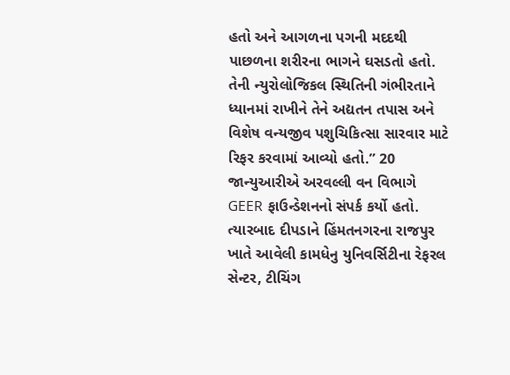હતો અને આગળના પગની મદદથી પાછળના શરીરના ભાગને ઘસડતો હતો. તેની ન્યુરોલોજિકલ સ્થિતિની ગંભીરતાને ધ્યાનમાં રાખીને તેને અદ્યતન તપાસ અને વિશેષ વન્યજીવ પશુચિકિત્સા સારવાર માટે રિફર કરવામાં આવ્યો હતો.” 20 જાન્યુઆરીએ અરવલ્લી વન વિભાગે GEER ફાઉન્ડેશનનો સંપર્ક કર્યો હતો. ત્યારબાદ દીપડાને હિંમતનગરના રાજપુર ખાતે આવેલી કામધેનુ યુનિવર્સિટીના રેફરલ સેન્ટર, ટીચિંગ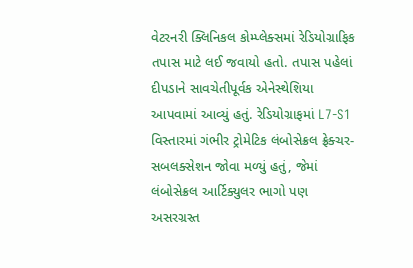વેટરનરી ક્લિનિકલ કોમ્પ્લેક્સમાં રેડિયોગ્રાફિક તપાસ માટે લઈ જવાયો હતો. તપાસ પહેલાં દીપડાને સાવચેતીપૂર્વક એનેસ્થેશિયા આપવામાં આવ્યું હતું. રેડિયોગ્રાફમાં L7-S1 વિસ્તારમાં ગંભીર ટ્રોમેટિક લંબોસેક્રલ ફ્રેક્ચર-સબલક્સેશન જોવા મળ્યું હતું, જેમાં લંબોસેક્રલ આર્ટિક્યુલર ભાગો પણ અસરગ્રસ્ત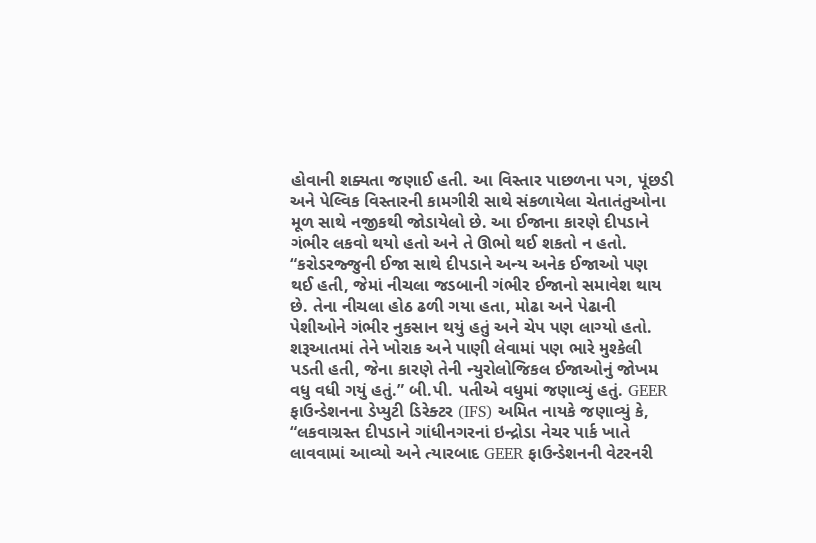હોવાની શક્યતા જણાઈ હતી. આ વિસ્તાર પાછળના પગ, પૂંછડી અને પેલ્વિક વિસ્તારની કામગીરી સાથે સંકળાયેલા ચેતાતંતુઓના મૂળ સાથે નજીકથી જોડાયેલો છે. આ ઈજાના કારણે દીપડાને ગંભીર લકવો થયો હતો અને તે ઊભો થઈ શકતો ન હતો. “કરોડરજ્જુની ઈજા સાથે દીપડાને અન્ય અનેક ઈજાઓ પણ થઈ હતી, જેમાં નીચલા જડબાની ગંભીર ઈજાનો સમાવેશ થાય છે. તેના નીચલા હોઠ ઢળી ગયા હતા, મોઢા અને પેઢાની પેશીઓને ગંભીર નુકસાન થયું હતું અને ચેપ પણ લાગ્યો હતો. શરૂઆતમાં તેને ખોરાક અને પાણી લેવામાં પણ ભારે મુશ્કેલી પડતી હતી, જેના કારણે તેની ન્યુરોલોજિકલ ઈજાઓનું જોખમ વધુ વધી ગયું હતું.” બી.પી. પતીએ વધુમાં જણાવ્યું હતું. GEER ફાઉન્ડેશનના ડેપ્યુટી ડિરેક્ટર (IFS) અમિત નાયકે જણાવ્યું કે, “લકવાગ્રસ્ત દીપડાને ગાંધીનગરનાં ઇન્દ્રોડા નેચર પાર્ક ખાતે લાવવામાં આવ્યો અને ત્યારબાદ GEER ફાઉન્ડેશનની વેટરનરી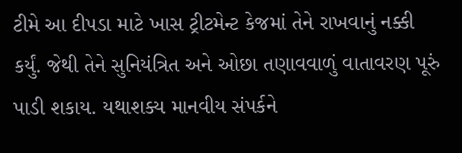ટીમે આ દીપડા માટે ખાસ ટ્રીટમેન્ટ કેજમાં તેને રાખવાનું નક્કી કર્યું. જેથી તેને સુનિયંત્રિત અને ઓછા તણાવવાળું વાતાવરણ પૂરું પાડી શકાય. યથાશક્ય માનવીય સંપર્કને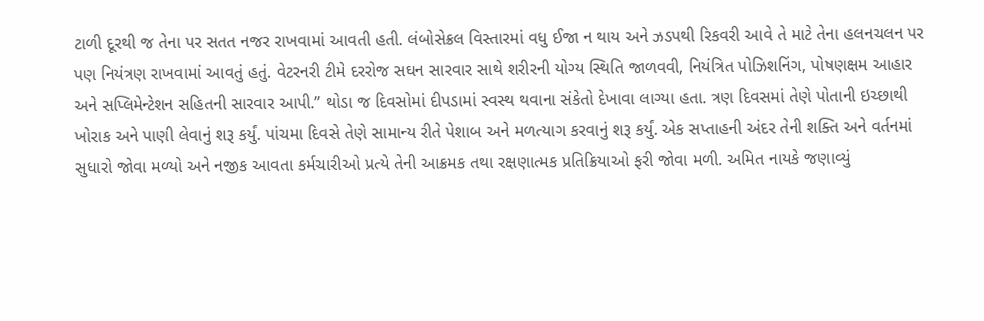ટાળી દૂરથી જ તેના પર સતત નજર રાખવામાં આવતી હતી. લંબોસેક્રલ વિસ્તારમાં વધુ ઈજા ન થાય અને ઝડપથી રિકવરી આવે તે માટે તેના હલનચલન પર પણ નિયંત્રણ રાખવામાં આવતું હતું. વેટરનરી ટીમે દરરોજ સઘન સારવાર સાથે શરીરની યોગ્ય સ્થિતિ જાળવવી, નિયંત્રિત પોઝિશનિંગ, પોષણક્ષમ આહાર અને સપ્લિમેન્ટેશન સહિતની સારવાર આપી.” થોડા જ દિવસોમાં દીપડામાં સ્વસ્થ થવાના સંકેતો દેખાવા લાગ્યા હતા. ત્રણ દિવસમાં તેણે પોતાની ઇચ્છાથી ખોરાક અને પાણી લેવાનું શરૂ કર્યું. પાંચમા દિવસે તેણે સામાન્ય રીતે પેશાબ અને મળત્યાગ કરવાનું શરૂ કર્યું. એક સપ્તાહની અંદર તેની શક્તિ અને વર્તનમાં સુધારો જોવા મળ્યો અને નજીક આવતા કર્મચારીઓ પ્રત્યે તેની આક્રમક તથા રક્ષણાત્મક પ્રતિક્રિયાઓ ફરી જોવા મળી. અમિત નાયકે જણાવ્યું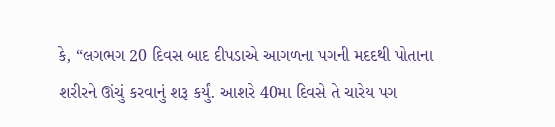કે, “લગભગ 20 દિવસ બાદ દીપડાએ આગળના પગની મદદથી પોતાના શરીરને ઊંચું કરવાનું શરૂ કર્યું. આશરે 40મા દિવસે તે ચારેય પગ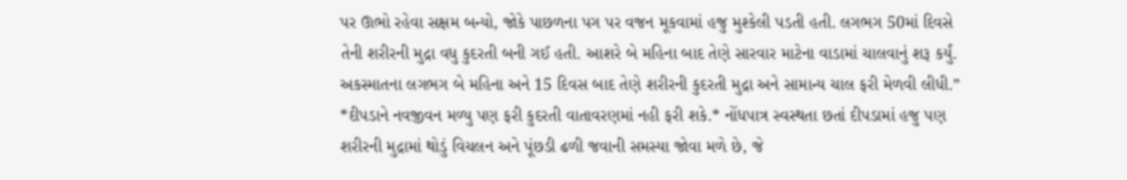પર ઊભો રહેવા સક્ષમ બન્યો, જોકે પાછળના પગ પર વજન મૂકવામાં હજુ મુશ્કેલી પડતી હતી. લગભગ 50માં દિવસે તેની શરીરની મુદ્રા વધુ કુદરતી બની ગઈ હતી. આશરે બે મહિના બાદ તેણે સારવાર માટેના વાડામાં ચાલવાનું શરૂ કર્યું. અકસ્માતના લગભગ બે મહિના અને 15 દિવસ બાદ તેણે શરીરની કુદરતી મુદ્રા અને સામાન્ય ચાલ ફરી મેળવી લીધી.” *દીપડાને નવજીવન મળ્યુ પણ ફરી કુદરતી વાતાવરણમાં નહી ફરી શકે.* નોંધપાત્ર સ્વસ્થતા છતાં દીપડામાં હજુ પણ શરીરની મુદ્રામાં થોડું વિચલન અને પૂંછડી ઢળી જવાની સમસ્યા જોવા મળે છે, જે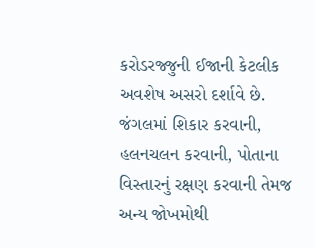કરોડરજ્જુની ઈજાની કેટલીક અવશેષ અસરો દર્શાવે છે. જંગલમાં શિકાર કરવાની, હલનચલન કરવાની, પોતાના વિસ્તારનું રક્ષણ કરવાની તેમજ અન્ય જોખમોથી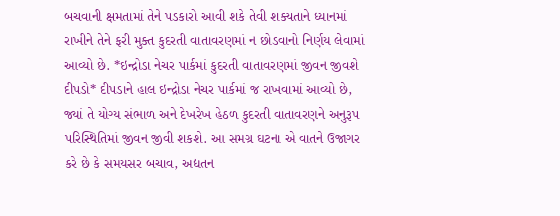બચવાની ક્ષમતામાં તેને પડકારો આવી શકે તેવી શક્યતાને ધ્યાનમાં રાખીને તેને ફરી મુક્ત કુદરતી વાતાવરણમાં ન છોડવાનો નિર્ણય લેવામાં આવ્યો છે. *ઇન્દ્રોડા નેચર પાર્કમાં કુદરતી વાતાવરણમાં જીવન જીવશે દીપડો* દીપડાને હાલ ઇન્દ્રોડા નેચર પાર્કમાં જ રાખવામાં આવ્યો છે, જ્યાં તે યોગ્ય સંભાળ અને દેખરેખ હેઠળ કુદરતી વાતાવરણને અનુરૂપ પરિસ્થિતિમાં જીવન જીવી શકશે. આ સમગ્ર ઘટના એ વાતને ઉજાગર કરે છે કે સમયસર બચાવ, અદ્યતન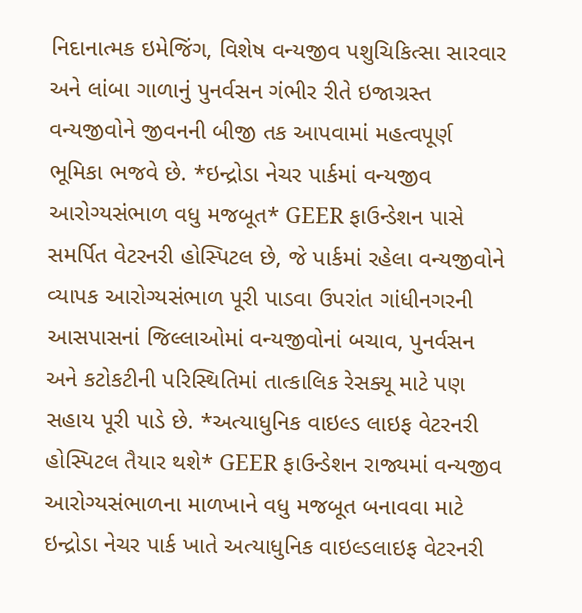નિદાનાત્મક ઇમેજિંગ, વિશેષ વન્યજીવ પશુચિકિત્સા સારવાર અને લાંબા ગાળાનું પુનર્વસન ગંભીર રીતે ઇજાગ્રસ્ત વન્યજીવોને જીવનની બીજી તક આપવામાં મહત્વપૂર્ણ ભૂમિકા ભજવે છે. *ઇન્દ્રોડા નેચર પાર્કમાં વન્યજીવ આરોગ્યસંભાળ વધુ મજબૂત* GEER ફાઉન્ડેશન પાસે સમર્પિત વેટરનરી હોસ્પિટલ છે, જે પાર્કમાં રહેલા વન્યજીવોને વ્યાપક આરોગ્યસંભાળ પૂરી પાડવા ઉપરાંત ગાંધીનગરની આસપાસનાં જિલ્લાઓમાં વન્યજીવોનાં બચાવ, પુનર્વસન અને કટોકટીની પરિસ્થિતિમાં તાત્કાલિક રેસક્યૂ માટે પણ સહાય પૂરી પાડે છે. *અત્યાધુનિક વાઇલ્ડ લાઇફ વેટરનરી હોસ્પિટલ તૈયાર થશે* GEER ફાઉન્ડેશન રાજ્યમાં વન્યજીવ આરોગ્યસંભાળના માળખાને વધુ મજબૂત બનાવવા માટે ઇન્દ્રોડા નેચર પાર્ક ખાતે અત્યાધુનિક વાઇલ્ડલાઇફ વેટરનરી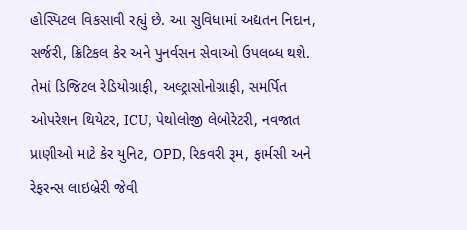હોસ્પિટલ વિકસાવી રહ્યું છે. આ સુવિધામાં અદ્યતન નિદાન, સર્જરી, ક્રિટિકલ કેર અને પુનર્વસન સેવાઓ ઉપલબ્ધ થશે. તેમાં ડિજિટલ રેડિયોગ્રાફી, અલ્ટ્રાસોનોગ્રાફી, સમર્પિત ઓપરેશન થિયેટર, ICU, પેથોલોજી લેબોરેટરી, નવજાત પ્રાણીઓ માટે કેર યુનિટ, OPD, રિકવરી રૂમ, ફાર્મસી અને રેફરન્સ લાઇબ્રેરી જેવી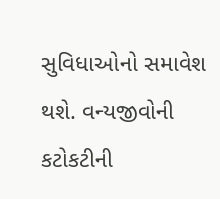સુવિધાઓનો સમાવેશ થશે. વન્યજીવોની કટોકટીની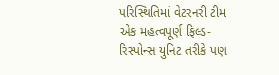પરિસ્થિતિમાં વેટરનરી ટીમ એક મહત્વપૂર્ણ ફિલ્ડ-રિસ્પોન્સ યુનિટ તરીકે પણ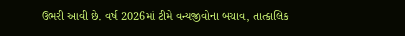ઉભરી આવી છે. વર્ષ 2026માં ટીમે વન્યજીવોના બચાવ, તાત્કાલિક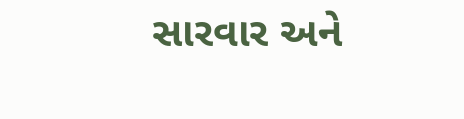સારવાર અને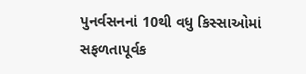પુનર્વસનનાં 10થી વધુ કિસ્સાઓમાં સફળતાપૂર્વક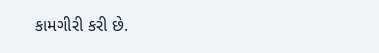કામગીરી કરી છે.